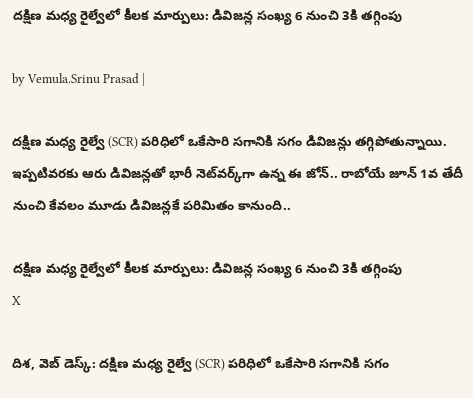దక్షిణ మధ్య రైల్వేలో కీలక మార్పులు: డివిజన్ల సంఖ్య 6 నుంచి 3కి తగ్గింపు

by Vemula.Srinu Prasad |

దక్షిణ మధ్య రైల్వే (SCR) పరిధిలో ఒకేసారి సగానికి సగం డివిజన్లు తగ్గిపోతున్నాయి. ఇప్పటివరకు ఆరు డివిజన్లతో భారీ నెట్‌వర్క్‌గా ఉన్న ఈ జోన్.. రాబోయే జూన్ 1వ తేదీ నుంచి కేవలం మూడు డివిజన్లకే పరిమితం కానుంది..

దక్షిణ మధ్య రైల్వేలో కీలక మార్పులు: డివిజన్ల సంఖ్య 6 నుంచి 3కి తగ్గింపు
X

దిశ, వెబ్ డెస్క్: దక్షిణ మధ్య రైల్వే (SCR) పరిధిలో ఒకేసారి సగానికి సగం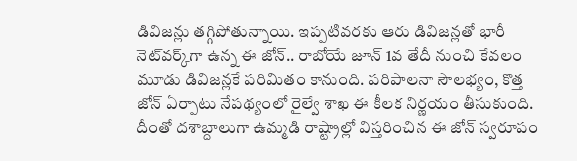డివిజన్లు తగ్గిపోతున్నాయి. ఇప్పటివరకు ఆరు డివిజన్లతో భారీ నెట్‌వర్క్‌గా ఉన్న ఈ జోన్.. రాబోయే జూన్ 1వ తేదీ నుంచి కేవలం మూడు డివిజన్లకే పరిమితం కానుంది. పరిపాలనా సౌలభ్యం, కొత్త జోన్ ఏర్పాటు నేపథ్యంలో రైల్వే శాఖ ఈ కీలక నిర్ణయం తీసుకుంది. దీంతో దశాబ్దాలుగా ఉమ్మడి రాష్ట్రాల్లో విస్తరించిన ఈ జోన్ స్వరూపం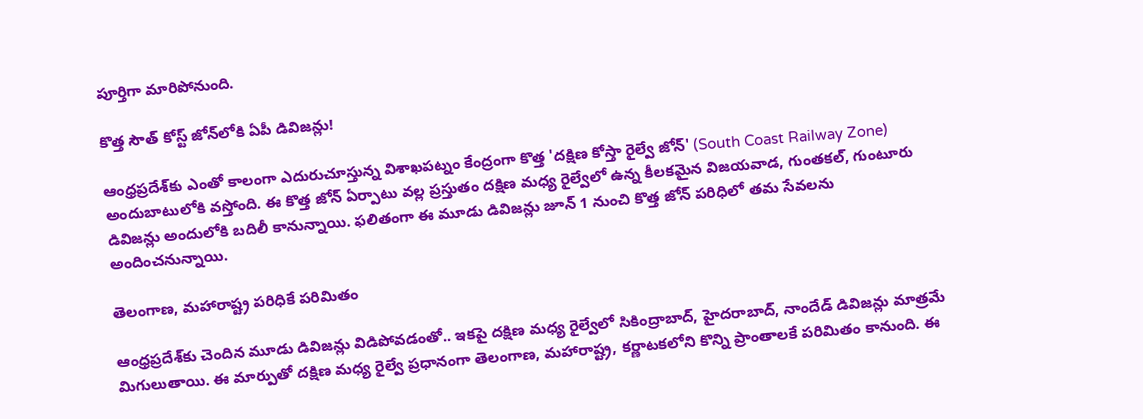పూర్తిగా మారిపోనుంది.

కొత్త సౌత్ కోస్ట్ జోన్‌లోకి ఏపీ డివిజన్లు!

ఆంధ్రప్రదేశ్‌కు ఎంతో కాలంగా ఎదురుచూస్తున్న విశాఖపట్నం కేంద్రంగా కొత్త 'దక్షిణ కోస్తా రైల్వే జోన్' (South Coast Railway Zone) అందుబాటులోకి వస్తోంది. ఈ కొత్త జోన్ ఏర్పాటు వల్ల ప్రస్తుతం దక్షిణ మధ్య రైల్వేలో ఉన్న కీలకమైన విజయవాడ, గుంతకల్, గుంటూరు డివిజన్లు అందులోకి బదిలీ కానున్నాయి. ఫలితంగా ఈ మూడు డివిజన్లు జూన్ 1 నుంచి కొత్త జోన్ పరిధిలో తమ సేవలను అందించనున్నాయి.

తెలంగాణ, మహారాష్ట్ర పరిధికే పరిమితం

ఆంధ్రప్రదేశ్‌కు చెందిన మూడు డివిజన్లు విడిపోవడంతో.. ఇకపై దక్షిణ మధ్య రైల్వేలో సికింద్రాబాద్, హైదరాబాద్, నాందేడ్ డివిజన్లు మాత్రమే మిగులుతాయి. ఈ మార్పుతో దక్షిణ మధ్య రైల్వే ప్రధానంగా తెలంగాణ, మహారాష్ట్ర, కర్ణాటకలోని కొన్ని ప్రాంతాలకే పరిమితం కానుంది. ఈ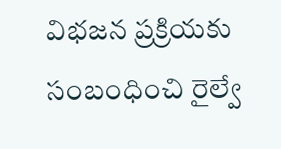విభజన ప్రక్రియకు సంబంధించి రైల్వే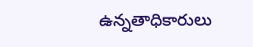ఉన్నతాధికారులు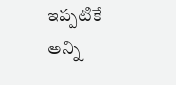ఇప్పటికే అన్ని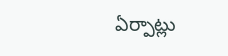ఏర్పాట్లు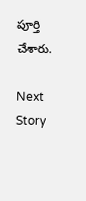పూర్తి చేశారు.

Next Story